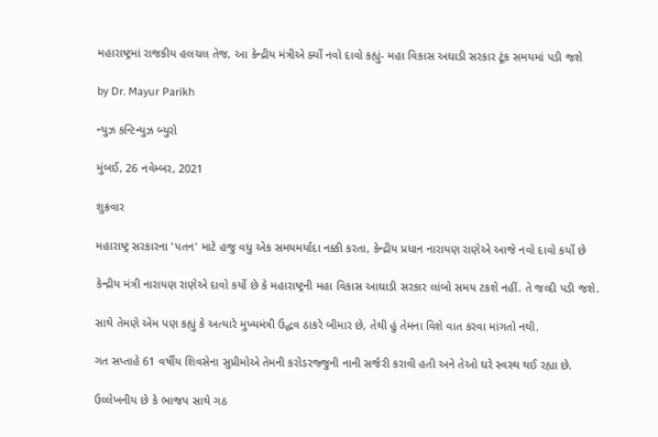મહારાષ્ટ્રમાં રાજકીય હલચલ તેજ, આ કેન્દ્રીય મંત્રીએ ર્ક્યો નવો દાવો કહ્યું- મહા વિકાસ અઘાડી સરકાર ટૂંક સમયમાં પડી જશે

by Dr. Mayur Parikh

ન્યુઝ કન્ટિન્યુઝ બ્યુરો

મુંબઈ, 26 નવેમ્બર, 2021

શુક્રવાર

મહારાષ્ટ્ર સરકારના 'પતન' માટે હજુ વધુ એક સમયમર્યાદા નક્કી કરતા, કેન્દ્રીય પ્રધાન નારાયણ રાણેએ આજે નવો દાવો કર્યો છે

કેન્દ્રીય મંત્રી નારાયણ રાણેએ દાવો કર્યો છે કે મહારાષ્ટ્રની મહા વિકાસ આઘાડી સરકાર લાંબો સમય ટકશે નહીં. તે જલ્દી પડી જશે.

સાથે તેમણે એમ પણ કહ્યું કે અત્યારે મુખ્યમંત્રી ઉદ્ધવ ઠાકરે બીમાર છે, તેથી હું તેમના વિશે વાત કરવા માંગતો નથી.

ગત સપ્તાહે 61 વર્ષીય શિવસેના સુપ્રીમોએ તેમની કરોડરજ્જુની નાની સર્જરી કરાવી હતી અને તેઓ ઘરે સ્વસ્થ થઈ રહ્યા છે.

ઉલ્લેખનીય છે કે ભાજપ સાથે ગઠ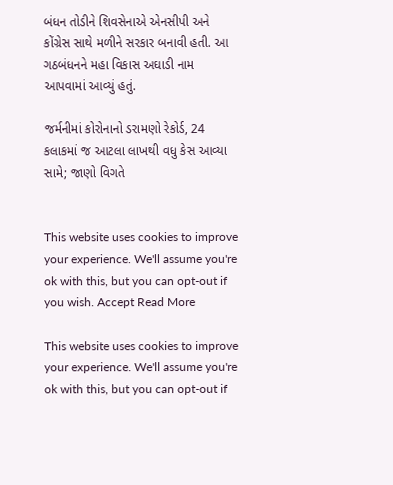બંધન તોડીને શિવસેનાએ એનસીપી અને કોંગ્રેસ સાથે મળીને સરકાર બનાવી હતી. આ ગઠબંધનને મહા વિકાસ અઘાડી નામ આપવામાં આવ્યું હતું.

જર્મનીમાં કોરોનાનો ડરામણો રેકોર્ડ, 24 કલાકમાં જ આટલા લાખથી વધુ કેસ આવ્યા સામે; જાણો વિગતે


This website uses cookies to improve your experience. We'll assume you're ok with this, but you can opt-out if you wish. Accept Read More

This website uses cookies to improve your experience. We'll assume you're ok with this, but you can opt-out if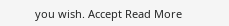you wish. Accept Read More